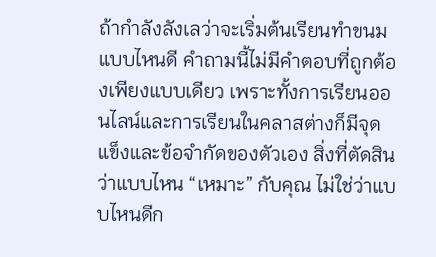ถ้ากำลังลังเลว่าจะเริ่มต้นเรียนทำขนมแบบไหนดี คำถามนี้ไม่มีคำตอบที่ถูกต้องเพียงแบบเดียว เพราะทั้งการเรียนออนไลน์และการเรียนในคลาสต่างก็มีจุดแข็งและข้อจำกัดของตัวเอง สิ่งที่ตัดสินว่าแบบไหน “เหมาะ” กับคุณ ไม่ใช่ว่าแบบไหนดีก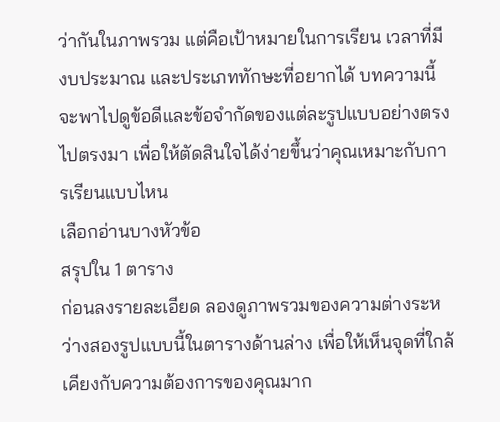ว่ากันในภาพรวม แต่คือเป้าหมายในการเรียน เวลาที่มี งบประมาณ และประเภททักษะที่อยากได้ บทความนี้จะพาไปดูข้อดีและข้อจำกัดของแต่ละรูปแบบอย่างตรงไปตรงมา เพื่อให้ตัดสินใจได้ง่ายขึ้นว่าคุณเหมาะกับการเรียนแบบไหน
เลือกอ่านบางหัวข้อ
สรุปใน 1 ตาราง
ก่อนลงรายละเอียด ลองดูภาพรวมของความต่างระหว่างสองรูปแบบนี้ในตารางด้านล่าง เพื่อให้เห็นจุดที่ใกล้เคียงกับความต้องการของคุณมาก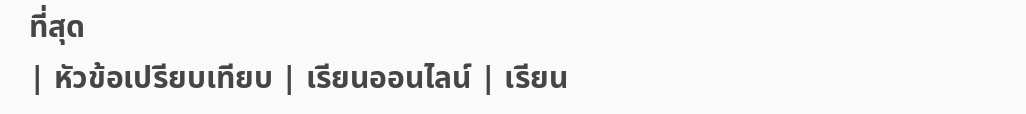ที่สุด
| หัวข้อเปรียบเทียบ | เรียนออนไลน์ | เรียน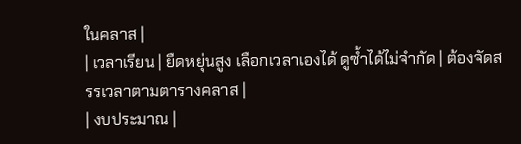ในคลาส |
| เวลาเรียน | ยืดหยุ่นสูง เลือกเวลาเองได้ ดูซ้ำได้ไม่จำกัด | ต้องจัดสรรเวลาตามตารางคลาส |
| งบประมาณ |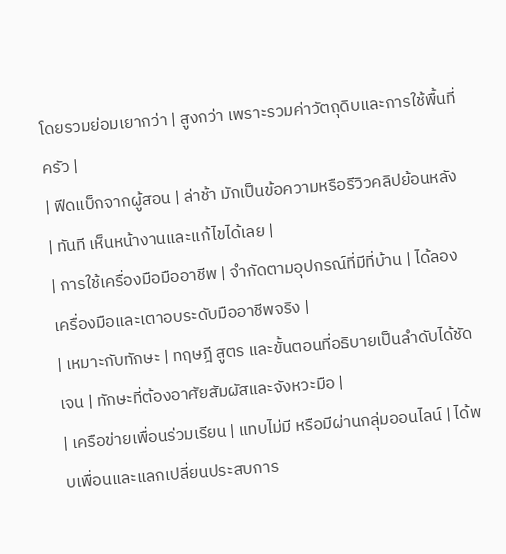โดยรวมย่อมเยากว่า | สูงกว่า เพราะรวมค่าวัตถุดิบและการใช้พื้นที่ครัว |
| ฟีดแบ็กจากผู้สอน | ล่าช้า มักเป็นข้อความหรือรีวิวคลิปย้อนหลัง | ทันที เห็นหน้างานและแก้ไขได้เลย |
| การใช้เครื่องมือมืออาชีพ | จำกัดตามอุปกรณ์ที่มีที่บ้าน | ได้ลองเครื่องมือและเตาอบระดับมืออาชีพจริง |
| เหมาะกับทักษะ | ทฤษฎี สูตร และขั้นตอนที่อธิบายเป็นลำดับได้ชัดเจน | ทักษะที่ต้องอาศัยสัมผัสและจังหวะมือ |
| เครือข่ายเพื่อนร่วมเรียน | แทบไม่มี หรือมีผ่านกลุ่มออนไลน์ | ได้พบเพื่อนและแลกเปลี่ยนประสบการ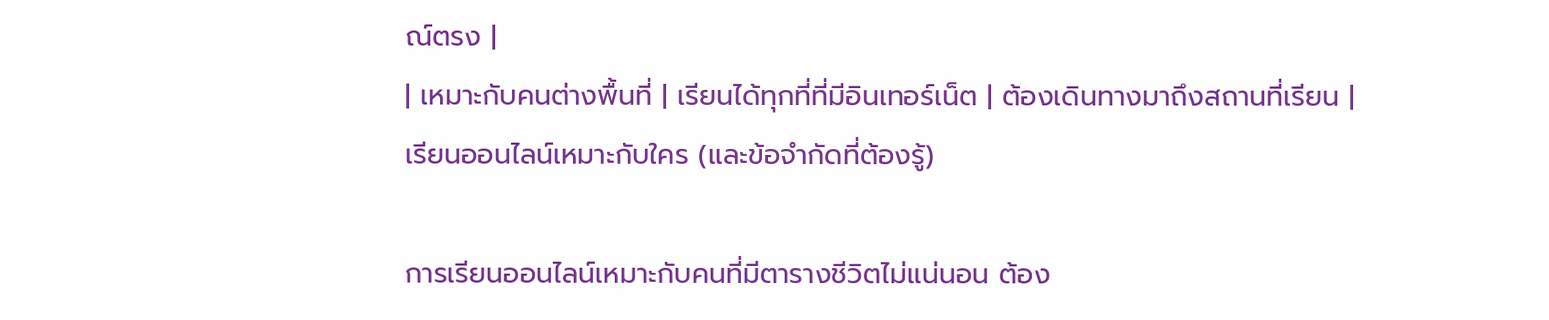ณ์ตรง |
| เหมาะกับคนต่างพื้นที่ | เรียนได้ทุกที่ที่มีอินเทอร์เน็ต | ต้องเดินทางมาถึงสถานที่เรียน |
เรียนออนไลน์เหมาะกับใคร (และข้อจำกัดที่ต้องรู้)

การเรียนออนไลน์เหมาะกับคนที่มีตารางชีวิตไม่แน่นอน ต้อง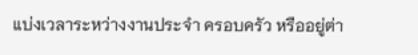แบ่งเวลาระหว่างงานประจำ ครอบครัว หรืออยู่ต่า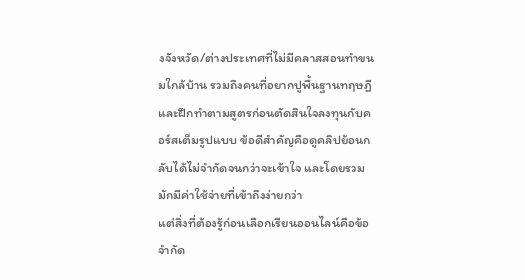งจังหวัด/ต่างประเทศที่ไม่มีคลาสสอนทำขนมใกล้บ้าน รวมถึงคนที่อยากปูพื้นฐานทฤษฎีและฝึกทำตามสูตรก่อนตัดสินใจลงทุนกับคอร์สเต็มรูปแบบ ข้อดีสำคัญคือดูคลิปย้อนกลับได้ไม่จำกัดจนกว่าจะเข้าใจ และโดยรวมมักมีค่าใช้จ่ายที่เข้าถึงง่ายกว่า
แต่สิ่งที่ต้องรู้ก่อนเลือกเรียนออนไลน์คือข้อจำกัด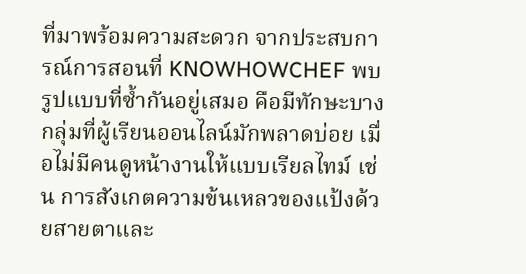ที่มาพร้อมความสะดวก จากประสบการณ์การสอนที่ KNOWHOWCHEF พบรูปแบบที่ซ้ำกันอยู่เสมอ คือมีทักษะบางกลุ่มที่ผู้เรียนออนไลน์มักพลาดบ่อย เมื่อไม่มีคนดูหน้างานให้แบบเรียลไทม์ เช่น การสังเกตความข้นเหลวของแป้งด้วยสายตาและ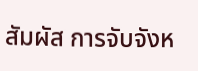สัมผัส การจับจังห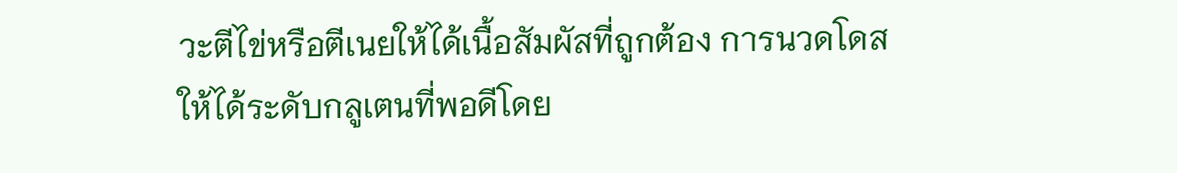วะตีไข่หรือตีเนยให้ได้เนื้อสัมผัสที่ถูกต้อง การนวดโดสให้ได้ระดับกลูเตนที่พอดีโดย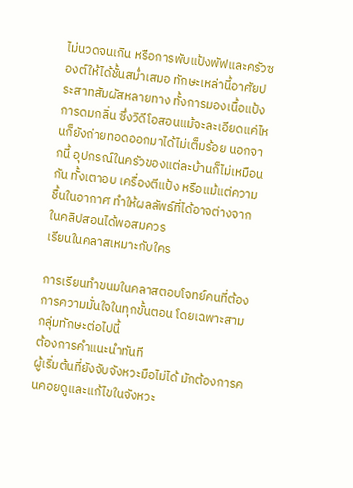ไม่นวดจนเกิน หรือการพับแป้งพัฟและครัวซองต์ให้ได้ชั้นสม่ำเสมอ ทักษะเหล่านี้อาศัยประสาทสัมผัสหลายทาง ทั้งการมองเนื้อแป้ง การดมกลิ่น ซึ่งวิดีโอสอนแม้จะละเอียดแค่ไหนก็ยังถ่ายทอดออกมาได้ไม่เต็มร้อย นอกจากนี้ อุปกรณ์ในครัวของแต่ละบ้านก็ไม่เหมือนกัน ทั้งเตาอบ เครื่องตีแป้ง หรือแม้แต่ความชื้นในอากาศ ทำให้ผลลัพธ์ที่ได้อาจต่างจากในคลิปสอนได้พอสมควร
เรียนในคลาสเหมาะกับใคร

การเรียนทำขนมในคลาสตอบโจทย์คนที่ต้องการความมั่นใจในทุกขั้นตอน โดยเฉพาะสามกลุ่มทักษะต่อไปนี้
ต้องการคำแนะนำทันที
ผู้เริ่มต้นที่ยังจับจังหวะมือไม่ได้ มักต้องการคนคอยดูและแก้ไขในจังหวะ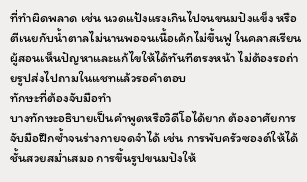ที่ทำผิดพลาด เช่น นวดแป้งแรงเกินไปจนขนมปังแข็ง หรือตีเนยกับน้ำตาลไม่นานพอจนเนื้อเค้กไม่ขึ้นฟู ในคลาสเรียน ผู้สอนเห็นปัญหาและแก้ไขให้ได้ทันทีตรงหน้า ไม่ต้องรอถ่ายรูปส่งไปถามในแชทแล้วรอคำตอบ
ทักษะที่ต้องจับมือทำ
บางทักษะอธิบายเป็นคำพูดหรือวิดีโอได้ยาก ต้องอาศัยการจับมือฝึกซ้ำจนร่างกายจดจำได้ เช่น การพับครัวซองต์ให้ได้ชั้นสวยสม่ำเสมอ การขึ้นรูปขนมปังให้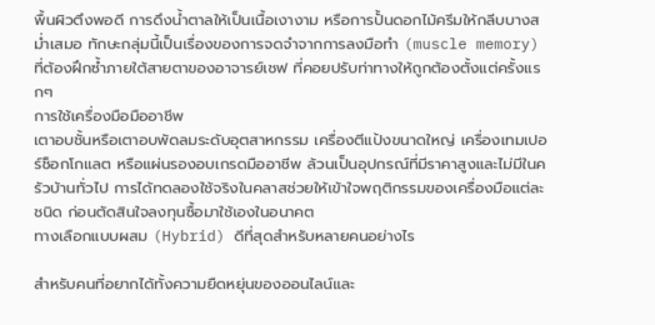พื้นผิวตึงพอดี การดึงน้ำตาลให้เป็นเนื้อเงางาม หรือการปั้นดอกไม้ครีมให้กลีบบางสม่ำเสมอ ทักษะกลุ่มนี้เป็นเรื่องของการจดจำจากการลงมือทำ (muscle memory) ที่ต้องฝึกซ้ำภายใต้สายตาของอาจารย์เชฟ ที่คอยปรับท่าทางให้ถูกต้องตั้งแต่ครั้งแรกๆ
การใช้เครื่องมือมืออาชีพ
เตาอบชั้นหรือเตาอบพัดลมระดับอุตสาหกรรม เครื่องตีแป้งขนาดใหญ่ เครื่องเทมเปอร์ช็อกโกแลต หรือแผ่นรองอบเกรดมืออาชีพ ล้วนเป็นอุปกรณ์ที่มีราคาสูงและไม่มีในครัวบ้านทั่วไป การได้ทดลองใช้จริงในคลาสช่วยให้เข้าใจพฤติกรรมของเครื่องมือแต่ละชนิด ก่อนตัดสินใจลงทุนซื้อมาใช้เองในอนาคต
ทางเลือกแบบผสม (Hybrid) ดีที่สุดสำหรับหลายคนอย่างไร

สำหรับคนที่อยากได้ทั้งความยืดหยุ่นของออนไลน์และ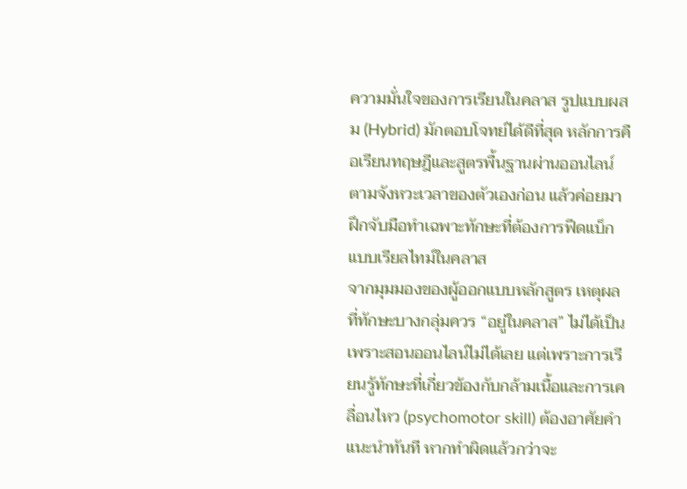ความมั่นใจของการเรียนในคลาส รูปแบบผสม (Hybrid) มักตอบโจทย์ได้ดีที่สุด หลักการคือเรียนทฤษฎีและสูตรพื้นฐานผ่านออนไลน์ตามจังหวะเวลาของตัวเองก่อน แล้วค่อยมาฝึกจับมือทำเฉพาะทักษะที่ต้องการฟีดแบ็กแบบเรียลไทม์ในคลาส
จากมุมมองของผู้ออกแบบหลักสูตร เหตุผลที่ทักษะบางกลุ่มควร “อยู่ในคลาส” ไม่ได้เป็นเพราะสอนออนไลน์ไม่ได้เลย แต่เพราะการเรียนรู้ทักษะที่เกี่ยวข้องกับกล้ามเนื้อและการเคลื่อนไหว (psychomotor skill) ต้องอาศัยคำแนะนำทันที หากทำผิดแล้วกว่าจะ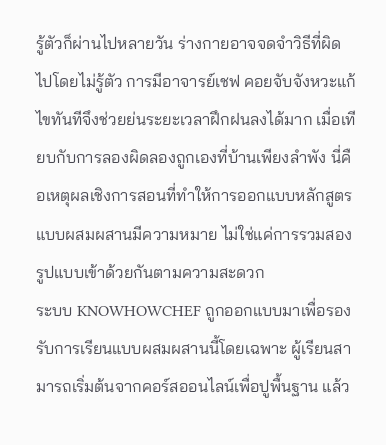รู้ตัวก็ผ่านไปหลายวัน ร่างกายอาจจดจำวิธีที่ผิดไปโดยไม่รู้ตัว การมีอาจารย์เชฟ คอยจับจังหวะแก้ไขทันทีจึงช่วยย่นระยะเวลาฝึกฝนลงได้มาก เมื่อเทียบกับการลองผิดลองถูกเองที่บ้านเพียงลำพัง นี่คือเหตุผลเชิงการสอนที่ทำให้การออกแบบหลักสูตรแบบผสมผสานมีความหมาย ไม่ใช่แค่การรวมสองรูปแบบเข้าด้วยกันตามความสะดวก
ระบบ KNOWHOWCHEF ถูกออกแบบมาเพื่อรองรับการเรียนแบบผสมผสานนี้โดยเฉพาะ ผู้เรียนสามารถเริ่มต้นจากคอร์สออนไลน์เพื่อปูพื้นฐาน แล้ว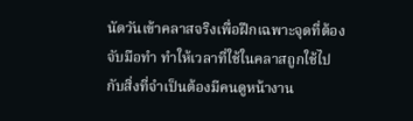นัดวันเข้าคลาสจริงเพื่อฝึกเฉพาะจุดที่ต้องจับมือทำ ทำให้เวลาที่ใช้ในคลาสถูกใช้ไปกับสิ่งที่จำเป็นต้องมีคนดูหน้างาน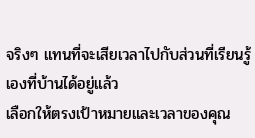จริงๆ แทนที่จะเสียเวลาไปกับส่วนที่เรียนรู้เองที่บ้านได้อยู่แล้ว
เลือกให้ตรงเป้าหมายและเวลาของคุณ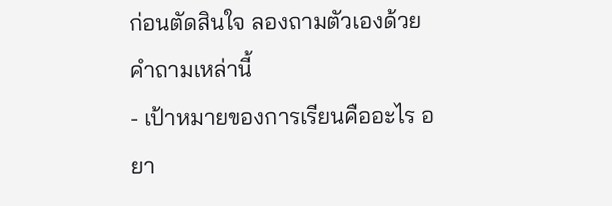ก่อนตัดสินใจ ลองถามตัวเองด้วยคำถามเหล่านี้
- เป้าหมายของการเรียนคืออะไร อยา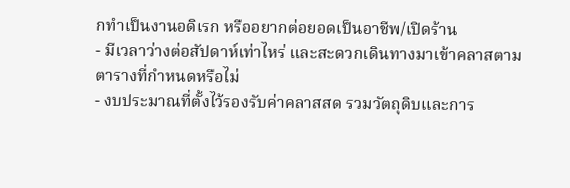กทำเป็นงานอดิเรก หรืออยากต่อยอดเป็นอาชีพ/เปิดร้าน
- มีเวลาว่างต่อสัปดาห์เท่าไหร่ และสะดวกเดินทางมาเข้าคลาสตามตารางที่กำหนดหรือไม่
- งบประมาณที่ตั้งไว้รองรับค่าคลาสสด รวมวัตถุดิบและการ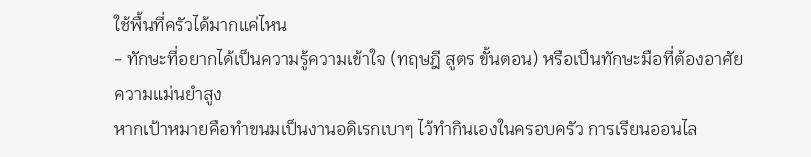ใช้พื้นที่ครัวได้มากแค่ไหน
- ทักษะที่อยากได้เป็นความรู้ความเข้าใจ (ทฤษฎี สูตร ขั้นตอน) หรือเป็นทักษะมือที่ต้องอาศัยความแม่นยำสูง
หากเป้าหมายคือทำขนมเป็นงานอดิเรกเบาๆ ไว้ทำกินเองในครอบครัว การเรียนออนไล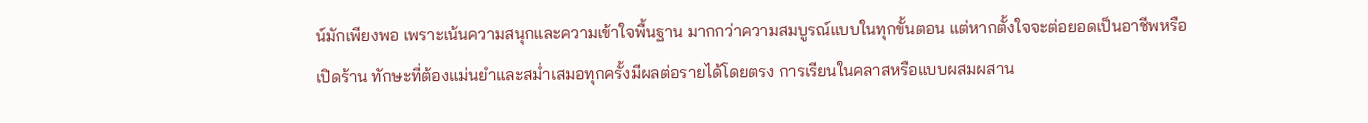น์มักเพียงพอ เพราะเน้นความสนุกและความเข้าใจพื้นฐาน มากกว่าความสมบูรณ์แบบในทุกขั้นตอน แต่หากตั้งใจจะต่อยอดเป็นอาชีพหรือเปิดร้าน ทักษะที่ต้องแม่นยำและสม่ำเสมอทุกครั้งมีผลต่อรายได้โดยตรง การเรียนในคลาสหรือแบบผสมผสาน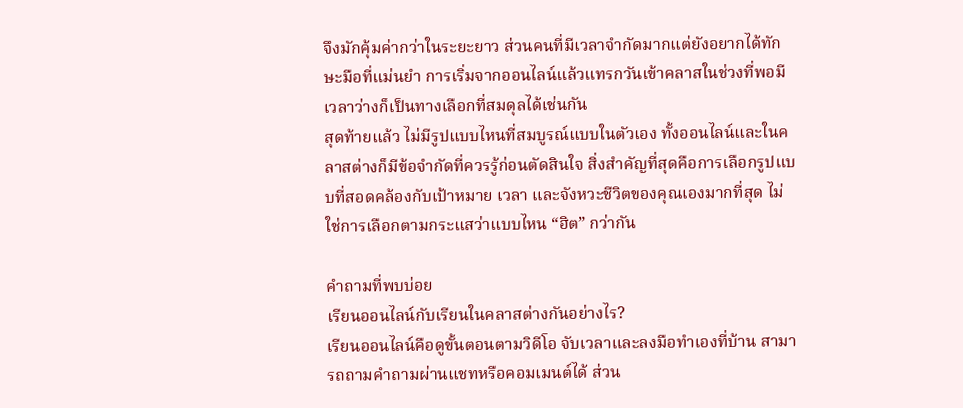จึงมักคุ้มค่ากว่าในระยะยาว ส่วนคนที่มีเวลาจำกัดมากแต่ยังอยากได้ทักษะมือที่แม่นยำ การเริ่มจากออนไลน์แล้วแทรกวันเข้าคลาสในช่วงที่พอมีเวลาว่างก็เป็นทางเลือกที่สมดุลได้เช่นกัน
สุดท้ายแล้ว ไม่มีรูปแบบไหนที่สมบูรณ์แบบในตัวเอง ทั้งออนไลน์และในคลาสต่างก็มีข้อจำกัดที่ควรรู้ก่อนตัดสินใจ สิ่งสำคัญที่สุดคือการเลือกรูปแบบที่สอดคล้องกับเป้าหมาย เวลา และจังหวะชีวิตของคุณเองมากที่สุด ไม่ใช่การเลือกตามกระแสว่าแบบไหน “ฮิต” กว่ากัน

คำถามที่พบบ่อย
เรียนออนไลน์กับเรียนในคลาสต่างกันอย่างไร?
เรียนออนไลน์คือดูขั้นตอนตามวิดีโอ จับเวลาและลงมือทำเองที่บ้าน สามารถถามคำถามผ่านแชทหรือคอมเมนต์ได้ ส่วน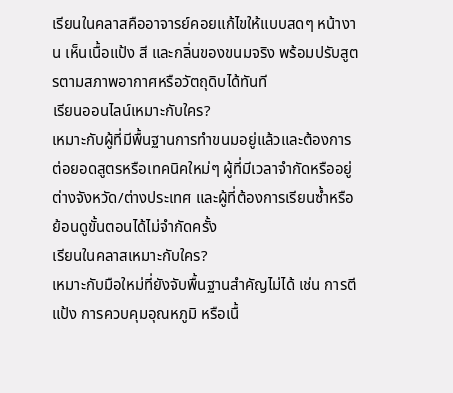เรียนในคลาสคืออาจารย์คอยแก้ไขให้แบบสดๆ หน้างาน เห็นเนื้อแป้ง สี และกลิ่นของขนมจริง พร้อมปรับสูตรตามสภาพอากาศหรือวัตถุดิบได้ทันที
เรียนออนไลน์เหมาะกับใคร?
เหมาะกับผู้ที่มีพื้นฐานการทำขนมอยู่แล้วและต้องการต่อยอดสูตรหรือเทคนิคใหม่ๆ ผู้ที่มีเวลาจำกัดหรืออยู่ต่างจังหวัด/ต่างประเทศ และผู้ที่ต้องการเรียนซ้ำหรือย้อนดูขั้นตอนได้ไม่จำกัดครั้ง
เรียนในคลาสเหมาะกับใคร?
เหมาะกับมือใหม่ที่ยังจับพื้นฐานสำคัญไม่ได้ เช่น การตีแป้ง การควบคุมอุณหภูมิ หรือเนื้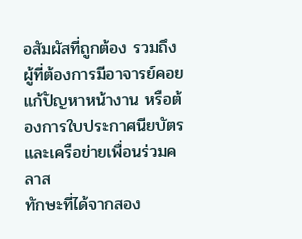อสัมผัสที่ถูกต้อง รวมถึงผู้ที่ต้องการมีอาจารย์คอยแก้ปัญหาหน้างาน หรือต้องการใบประกาศนียบัตรและเครือข่ายเพื่อนร่วมคลาส
ทักษะที่ได้จากสอง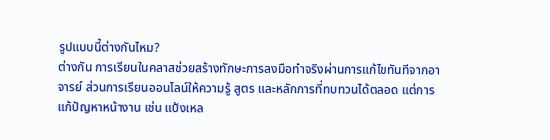รูปแบบนี้ต่างกันไหม?
ต่างกัน การเรียนในคลาสช่วยสร้างทักษะการลงมือทำจริงผ่านการแก้ไขทันทีจากอาจารย์ ส่วนการเรียนออนไลน์ให้ความรู้ สูตร และหลักการที่ทบทวนได้ตลอด แต่การแก้ปัญหาหน้างาน เช่น แป้งเหล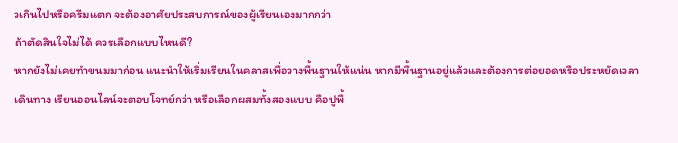วเกินไปหรือครีมแตก จะต้องอาศัยประสบการณ์ของผู้เรียนเองมากกว่า
ถ้าตัดสินใจไม่ได้ ควรเลือกแบบไหนดี?
หากยังไม่เคยทำขนมมาก่อน แนะนำให้เริ่มเรียนในคลาสเพื่อวางพื้นฐานให้แน่น หากมีพื้นฐานอยู่แล้วและต้องการต่อยอดหรือประหยัดเวลาเดินทาง เรียนออนไลน์จะตอบโจทย์กว่า หรือเลือกผสมทั้งสองแบบ คือปูพื้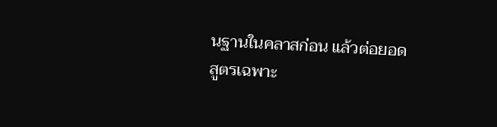นฐานในคลาสก่อน แล้วต่อยอดสูตรเฉพาะ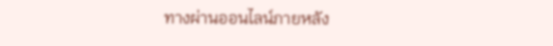ทางผ่านออนไลน์ภายหลัง